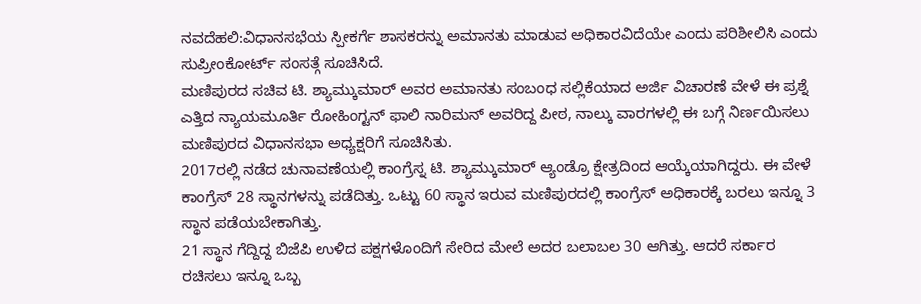ನವದೆಹಲಿ:ವಿಧಾನಸಭೆಯ ಸ್ಪೀಕರ್ಗೆ ಶಾಸಕರನ್ನು ಅಮಾನತು ಮಾಡುವ ಅಧಿಕಾರವಿದೆಯೇ ಎಂದು ಪರಿಶೀಲಿಸಿ ಎಂದು ಸುಪ್ರೀಂಕೋರ್ಟ್ ಸಂಸತ್ಗೆ ಸೂಚಿಸಿದೆ.
ಮಣಿಪುರದ ಸಚಿವ ಟಿ. ಶ್ಯಾಮ್ಕುಮಾರ್ ಅವರ ಅಮಾನತು ಸಂಬಂಧ ಸಲ್ಲಿಕೆಯಾದ ಅರ್ಜಿ ವಿಚಾರಣೆ ವೇಳೆ ಈ ಪ್ರಶ್ನೆ ಎತ್ತಿದ ನ್ಯಾಯಮೂರ್ತಿ ರೋಹಿಂಗ್ಟನ್ ಫಾಲಿ ನಾರಿಮನ್ ಅವರಿದ್ದ ಪೀಠ, ನಾಲ್ಕು ವಾರಗಳಲ್ಲಿ ಈ ಬಗ್ಗೆ ನಿರ್ಣಯಿಸಲು ಮಣಿಪುರದ ವಿಧಾನಸಭಾ ಅಧ್ಯಕ್ಷರಿಗೆ ಸೂಚಿಸಿತು.
2017ರಲ್ಲಿ ನಡೆದ ಚುನಾವಣೆಯಲ್ಲಿ ಕಾಂಗ್ರೆಸ್ನ ಟಿ. ಶ್ಯಾಮ್ಕುಮಾರ್ ಆ್ಯಂಡ್ರೊ ಕ್ಷೇತ್ರದಿಂದ ಆಯ್ಕೆಯಾಗಿದ್ದರು. ಈ ವೇಳೆ ಕಾಂಗ್ರೆಸ್ 28 ಸ್ಥಾನಗಳನ್ನು ಪಡೆದಿತ್ತು. ಒಟ್ಟು 60 ಸ್ಥಾನ ಇರುವ ಮಣಿಪುರದಲ್ಲಿ ಕಾಂಗ್ರೆಸ್ ಅಧಿಕಾರಕ್ಕೆ ಬರಲು ಇನ್ನೂ 3 ಸ್ಥಾನ ಪಡೆಯಬೇಕಾಗಿತ್ತು.
21 ಸ್ಥಾನ ಗೆದ್ದಿದ್ದ ಬಿಜೆಪಿ ಉಳಿದ ಪಕ್ಷಗಳೊಂದಿಗೆ ಸೇರಿದ ಮೇಲೆ ಅದರ ಬಲಾಬಲ 30 ಆಗಿತ್ತು. ಆದರೆ ಸರ್ಕಾರ ರಚಿಸಲು ಇನ್ನೂ ಒಬ್ಬ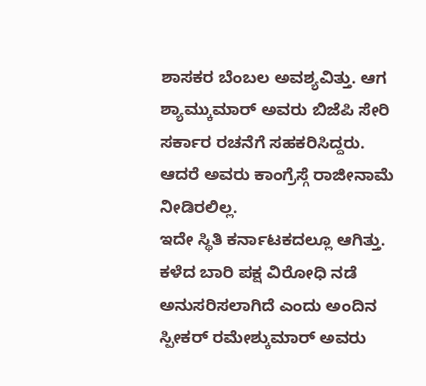ಶಾಸಕರ ಬೆಂಬಲ ಅವಶ್ಯವಿತ್ತು. ಆಗ ಶ್ಯಾಮ್ಕುಮಾರ್ ಅವರು ಬಿಜೆಪಿ ಸೇರಿ ಸರ್ಕಾರ ರಚನೆಗೆ ಸಹಕರಿಸಿದ್ದರು. ಆದರೆ ಅವರು ಕಾಂಗ್ರೆಸ್ಗೆ ರಾಜೀನಾಮೆ ನೀಡಿರಲಿಲ್ಲ.
ಇದೇ ಸ್ಥಿತಿ ಕರ್ನಾಟಕದಲ್ಲೂ ಆಗಿತ್ತು. ಕಳೆದ ಬಾರಿ ಪಕ್ಷ ವಿರೋಧಿ ನಡೆ ಅನುಸರಿಸಲಾಗಿದೆ ಎಂದು ಅಂದಿನ ಸ್ಪೀಕರ್ ರಮೇಶ್ಕುಮಾರ್ ಅವರು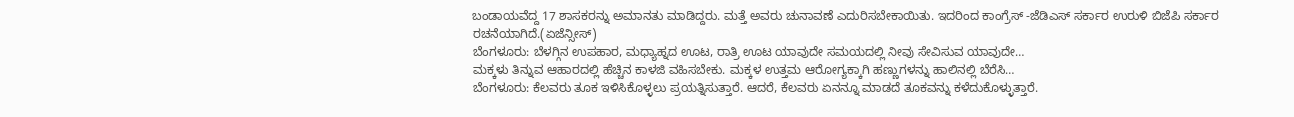ಬಂಡಾಯವೆದ್ದ 17 ಶಾಸಕರನ್ನು ಅಮಾನತು ಮಾಡಿದ್ದರು. ಮತ್ತೆ ಅವರು ಚುನಾವಣೆ ಎದುರಿಸಬೇಕಾಯಿತು. ಇದರಿಂದ ಕಾಂಗ್ರೆಸ್ -ಜೆಡಿಎಸ್ ಸರ್ಕಾರ ಉರುಳಿ ಬಿಜೆಪಿ ಸರ್ಕಾರ ರಚನೆಯಾಗಿದೆ.(ಏಜೆನ್ಸೀಸ್)
ಬೆಂಗಳೂರು: ಬೆಳಗ್ಗಿನ ಉಪಹಾರ, ಮಧ್ಯಾಹ್ನದ ಊಟ, ರಾತ್ರಿ ಊಟ ಯಾವುದೇ ಸಮಯದಲ್ಲಿ ನೀವು ಸೇವಿಸುವ ಯಾವುದೇ…
ಮಕ್ಕಳು ತಿನ್ನುವ ಆಹಾರದಲ್ಲಿ ಹೆಚ್ಚಿನ ಕಾಳಜಿ ವಹಿಸಬೇಕು. ಮಕ್ಕಳ ಉತ್ತಮ ಆರೋಗ್ಯಕ್ಕಾಗಿ ಹಣ್ಣುಗಳನ್ನು ಹಾಲಿನಲ್ಲಿ ಬೆರೆಸಿ…
ಬೆಂಗಳೂರು: ಕೆಲವರು ತೂಕ ಇಳಿಸಿಕೊಳ್ಳಲು ಪ್ರಯತ್ನಿಸುತ್ತಾರೆ. ಆದರೆ, ಕೆಲವರು ಏನನ್ನೂ ಮಾಡದೆ ತೂಕವನ್ನು ಕಳೆದುಕೊಳ್ಳುತ್ತಾರೆ.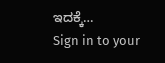ಇದಕ್ಕೆ…
Sign in to your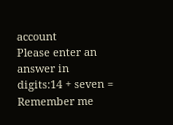account
Please enter an answer in digits:14 + seven =
Remember me